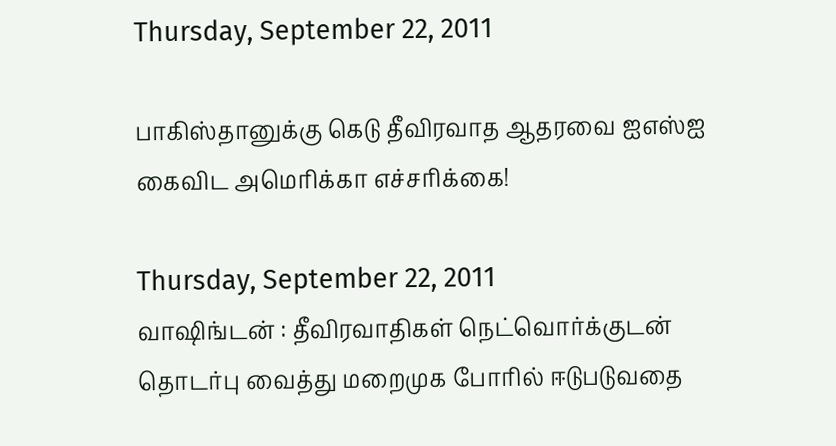Thursday, September 22, 2011

பாகிஸ்தானுக்கு கெடு தீவிரவாத ஆதரவை ஐஎஸ்ஐ கைவிட அமெரிக்கா எச்சரிக்கை!

Thursday, September 22, 2011
வாஷிங்டன் : தீவிரவாதிகள் நெட்வொர்க்குடன் தொடர்பு வைத்து மறைமுக போரில் ஈடுபடுவதை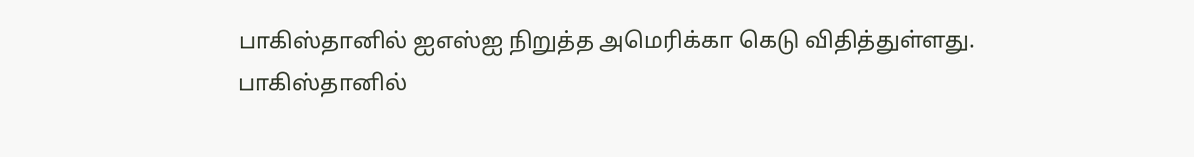பாகிஸ்தானில் ஐஎஸ்ஐ நிறுத்த அமெரிக்கா கெடு விதித்துள்ளது.
பாகிஸ்தானில்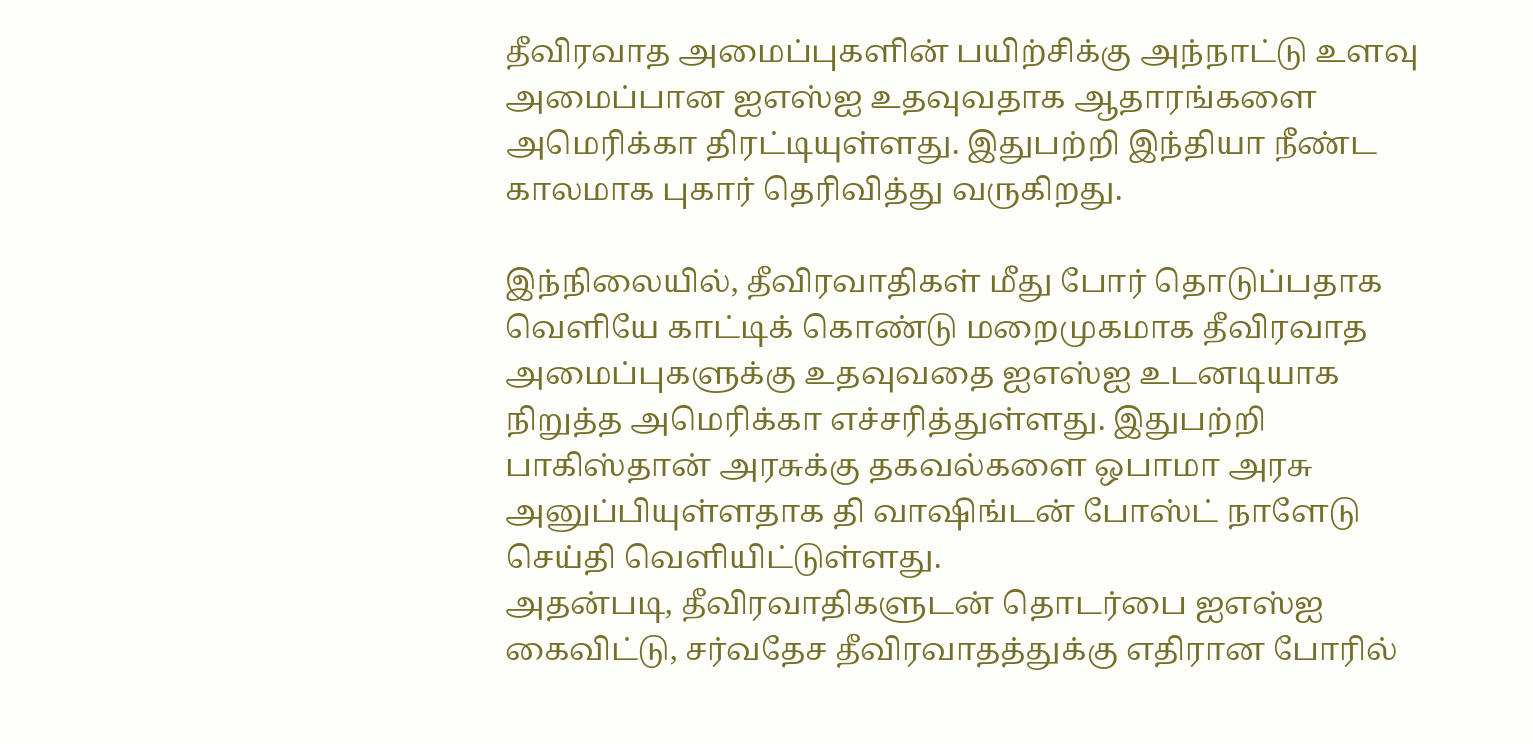தீவிரவாத அமைப்புகளின் பயிற்சிக்கு அந்நாட்டு உளவு அமைப்பான ஐஎஸ்ஐ உதவுவதாக ஆதாரங்களை அமெரிக்கா திரட்டியுள்ளது. இதுபற்றி இந்தியா நீண்ட காலமாக புகார் தெரிவித்து வருகிறது.

இந்நிலையில், தீவிரவாதிகள் மீது போர் தொடுப்பதாக வெளியே காட்டிக் கொண்டு மறைமுகமாக தீவிரவாத அமைப்புகளுக்கு உதவுவதை ஐஎஸ்ஐ உடனடியாக நிறுத்த அமெரிக்கா எச்சரித்துள்ளது. இதுபற்றி பாகிஸ்தான் அரசுக்கு தகவல்களை ஒபாமா அரசு அனுப்பியுள்ளதாக தி வாஷிங்டன் போஸ்ட் நாளேடு செய்தி வெளியிட்டுள்ளது.
அதன்படி, தீவிரவாதிகளுடன் தொடர்பை ஐஎஸ்ஐ கைவிட்டு, சர்வதேச தீவிரவாதத்துக்கு எதிரான போரில்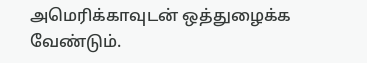அமெரிக்காவுடன் ஒத்துழைக்க வேண்டும்.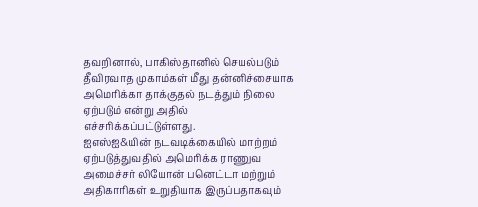தவறினால், பாகிஸ்தானில் செயல்படும் தீவிரவாத முகாம்கள் மீது தன்னிச்சையாக அமெரிக்கா தாக்குதல் நடத்தும் நிலை ஏற்படும் என்று அதில் எச்சரிக்கப்பட்டுள்ளது.
ஐஎஸ்ஐ&யின் நடவடிக்கையில் மாற்றம் ஏற்படுத்துவதில் அமெரிக்க ராணுவ அமைச்சர் லியோன் பனெட்டா மற்றும் அதிகாரிகள் உறுதியாக இருப்பதாகவும்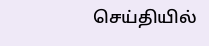செய்தியில்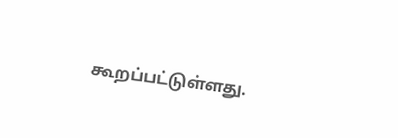கூறப்பட்டுள்ளது.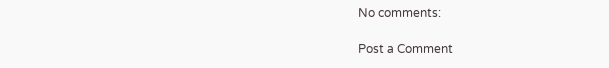No comments:

Post a Comment